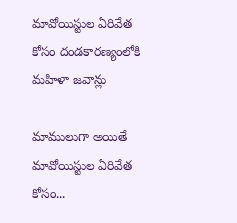మావోయిస్టుల ఏరివేత కోసం దండకారణ్యంలోకి మహిళా జవాన్లు

మాములుగా అయితే మావోయిస్టుల ఏరివేత కోసం...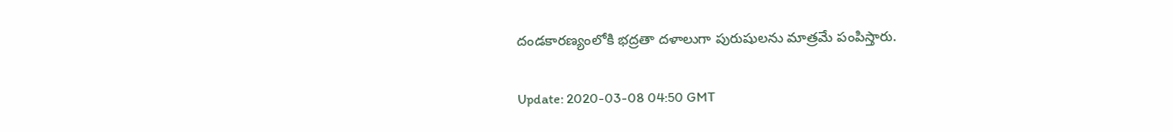దండకారణ్యంలోకి భద్రతా దళాలుగా పురుషులను మాత్రమే పంపిస్తారు.

Update: 2020-03-08 04:50 GMT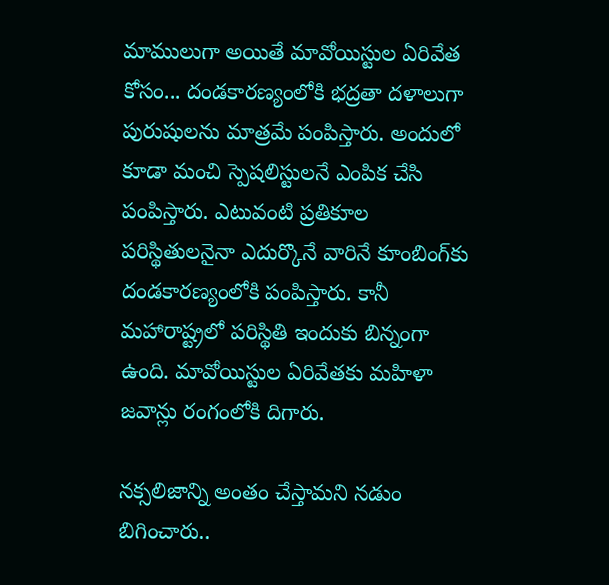మాములుగా అయితే మావోయిస్టుల ఏరివేత కోసం... దండకారణ్యంలోకి భద్రతా దళాలుగా పురుషులను మాత్రమే పంపిస్తారు. అందులో కూడా మంచి స్పెషలిస్టులనే ఎంపిక చేసి పంపిస్తారు. ఎటువంటి ప్రతికూల పరిస్థితులనైనా ఎదుర్కొనే వారినే కూంబింగ్‌కు దండకారణ్యంలోకి పంపిస్తారు. కానీ మహారాష్ట్రలో పరిస్థితి ఇందుకు బిన్నంగా ఉంది. మావోయిస్టుల ఏరివేతకు మహిళా జవాన్లు రంగంలోకి దిగారు.

నక్సలిజాన్ని అంతం చేస్తామని నడుం బిగించారు..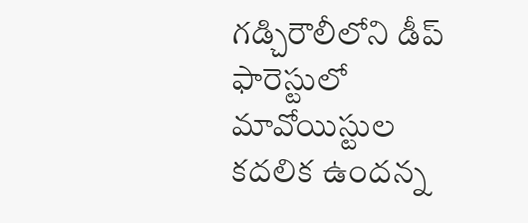గడ్చిరౌలీలోని డీప్‌ ఫారెస్టులో మావోయిస్టుల కదలిక ఉందన్న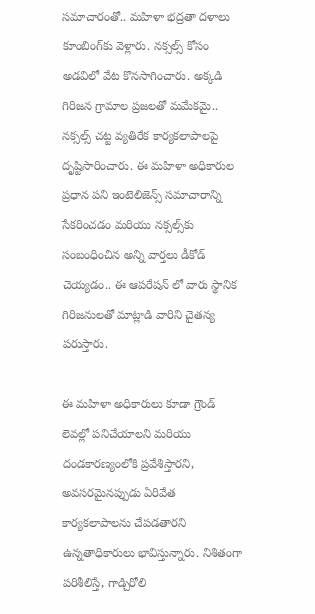సమాచారంతో.. మహిళా భద్రతా దళాలు కూంబింగ్‌కు వెళ్లారు. నక్సల్స్‌ కోసం అడవిలో వేట కొనసాగించారు. అక్కడి గిరిజన గ్రామాల ప్రజలతో మమేకమై.. నక్సల్స్‌ చట్ట వ్యతిరేక కార్యకలాపాలపై దృష్టిసారించారు. ఈ మహిళా అధికారుల ప్రధాన పని ఇంటెలిజెన్స్ సమాచారాన్ని సేకరించడం మరియు నక్సల్స్‌కు సంబంధించిన అన్ని వార్తలు డీకోడ్ చెయ్యడం.. ఈ ఆపరేషన్ లో వారు స్థానిక గిరిజనులతో మాట్లాడి వారిని చైతన్య పరుస్తారు.

ఈ మహిళా అధికారులు కూడా గ్రౌండ్ లెవల్లో పనిచేయాలని మరియు దండకారణ్యంలోకి ప్రవేశిస్తారని, అవసరమైనప్పుడు ఏరివేత కార్యకలాపాలను చేపడతారని ఉన్నతాధికారులు భావిస్తున్నారు. నిశితంగా పరిశీలిస్తే, గాడ్చిరోలి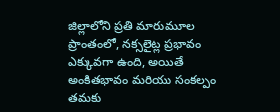జిల్లాలోని ప్రతి మారుమూల ప్రాంతంలో, నక్సలైట్ల ప్రభావం ఎక్కువగా ఉంది, అయితే అంకితభావం మరియు సంకల్పం తమకు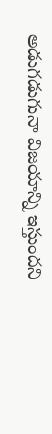అడుగడుగునా విజయాన్ని ఇస్తుందని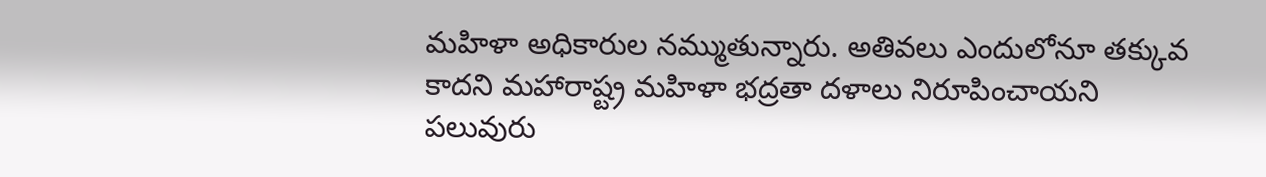మహిళా అధికారుల నమ్ముతున్నారు. అతివలు ఎందులోనూ తక్కువ కాదని మహారాష్ట్ర మహిళా భద్రతా దళాలు నిరూపించాయని పలువురు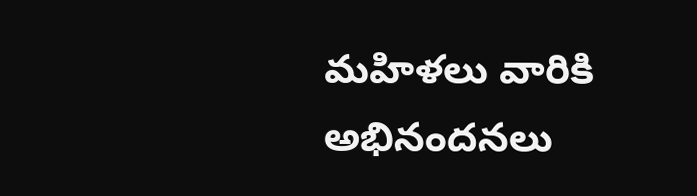మహిళలు వారికి అభినందనలు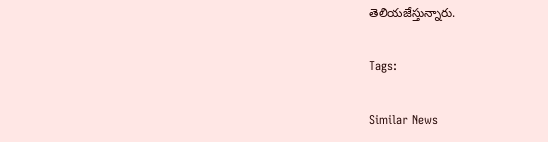తెలియజేస్తున్నారు.

Tags:

Similar News